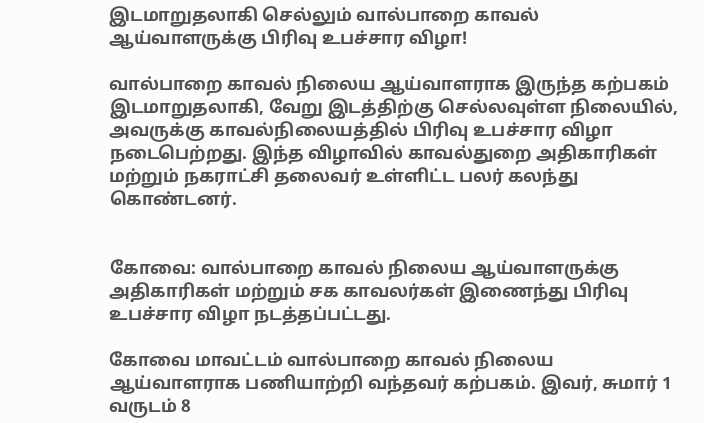இடமாறுதலாகி செல்லும் வால்பாறை காவல் ஆய்வாளருக்கு பிரிவு உபச்சார விழா!

வால்பாறை காவல் நிலைய ஆய்வாளராக இருந்த கற்பகம் இடமாறுதலாகி, வேறு இடத்திற்கு செல்லவுள்ள நிலையில், அவருக்கு காவல்நிலையத்தில் பிரிவு உபச்சார விழா நடைபெற்றது. இந்த விழாவில் காவல்துறை அதிகாரிகள் மற்றும் நகராட்சி தலைவர் உள்ளிட்ட பலர் கலந்து கொண்டனர்.


கோவை: வால்பாறை காவல் நிலைய ஆய்வாளருக்கு அதிகாரிகள் மற்றும் சக காவலர்கள் இணைந்து பிரிவு உபச்சார விழா நடத்தப்பட்டது.

கோவை மாவட்டம் வால்பாறை காவல் நிலைய ஆய்வாளராக பணியாற்றி வந்தவர் கற்பகம். இவர், சுமார் 1 வருடம் 8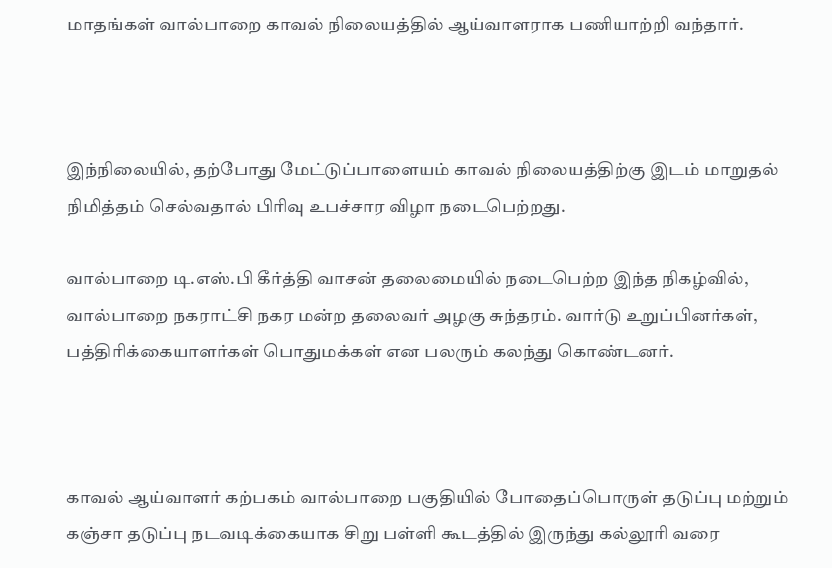மாதங்கள் வால்பாறை காவல் நிலையத்தில் ஆய்வாளராக பணியாற்றி வந்தார்.



இந்நிலையில், தற்போது மேட்டுப்பாளையம் காவல் நிலையத்திற்கு இடம் மாறுதல் நிமித்தம் செல்வதால் பிரிவு உபச்சார விழா நடைபெற்றது.

வால்பாறை டி.எஸ்.பி கீர்த்தி வாசன் தலைமையில் நடைபெற்ற இந்த நிகழ்வில், வால்பாறை நகராட்சி நகர மன்ற தலைவர் அழகு சுந்தரம். வார்டு உறுப்பினர்கள், பத்திரிக்கையாளர்கள் பொதுமக்கள் என பலரும் கலந்து கொண்டனர்.



காவல் ஆய்வாளர் கற்பகம் வால்பாறை பகுதியில் போதைப்பொருள் தடுப்பு மற்றும் கஞ்சா தடுப்பு நடவடிக்கையாக சிறு பள்ளி கூடத்தில் இருந்து கல்லூரி வரை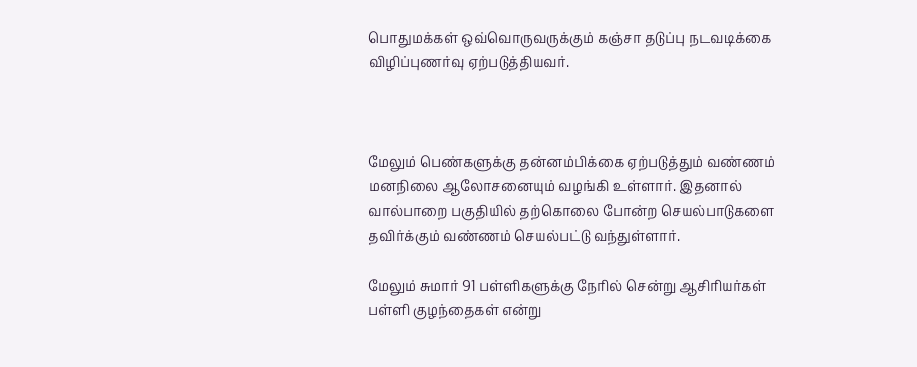பொதுமக்கள் ஒவ்வொருவருக்கும் கஞ்சா தடுப்பு நடவடிக்கை விழிப்புணர்வு ஏற்படுத்தியவர்.



மேலும் பெண்களுக்கு தன்னம்பிக்கை ஏற்படுத்தும் வண்ணம் மனநிலை ஆலோசனையும் வழங்கி உள்ளார். இதனால் வால்பாறை பகுதியில் தற்கொலை போன்ற செயல்பாடுகளை தவிர்க்கும் வண்ணம் செயல்பட்டு வந்துள்ளார்.

மேலும் சுமார் 91 பள்ளிகளுக்கு நேரில் சென்று ஆசிரியர்கள் பள்ளி குழந்தைகள் என்று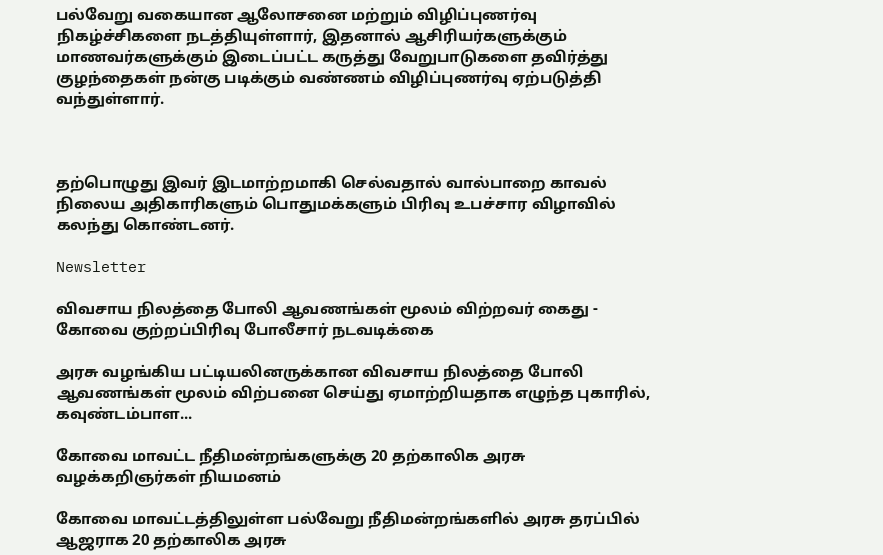பல்வேறு வகையான ஆலோசனை மற்றும் விழிப்புணர்வு நிகழ்ச்சிகளை நடத்தியுள்ளார், இதனால் ஆசிரியர்களுக்கும் மாணவர்களுக்கும் இடைப்பட்ட கருத்து வேறுபாடுகளை தவிர்த்து குழந்தைகள் நன்கு படிக்கும் வண்ணம் விழிப்புணர்வு ஏற்படுத்தி வந்துள்ளார்.



தற்பொழுது இவர் இடமாற்றமாகி செல்வதால் வால்பாறை காவல் நிலைய அதிகாரிகளும் பொதுமக்களும் பிரிவு உபச்சார விழாவில் கலந்து கொண்டனர்.

Newsletter

விவசாய நிலத்தை போலி ஆவணங்கள் மூலம் விற்றவர் கைது - கோவை குற்றப்பிரிவு போலீசார் நடவடிக்கை

அரசு வழங்கிய பட்டியலினருக்கான விவசாய நிலத்தை போலி ஆவணங்கள் மூலம் விற்பனை செய்து ஏமாற்றியதாக எழுந்த புகாரில், கவுண்டம்பாள...

கோவை மாவட்ட நீதிமன்றங்களுக்கு 20 தற்காலிக அரசு வழக்கறிஞர்கள் நியமனம்

கோவை மாவட்டத்திலுள்ள பல்வேறு நீதிமன்றங்களில் அரசு தரப்பில் ஆஜராக 20 தற்காலிக அரசு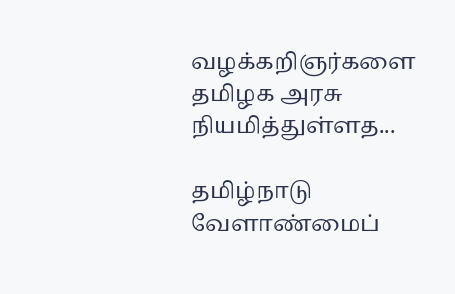வழக்கறிஞர்களை தமிழக அரசு நியமித்துள்ளத...

தமிழ்நாடு வேளாண்மைப்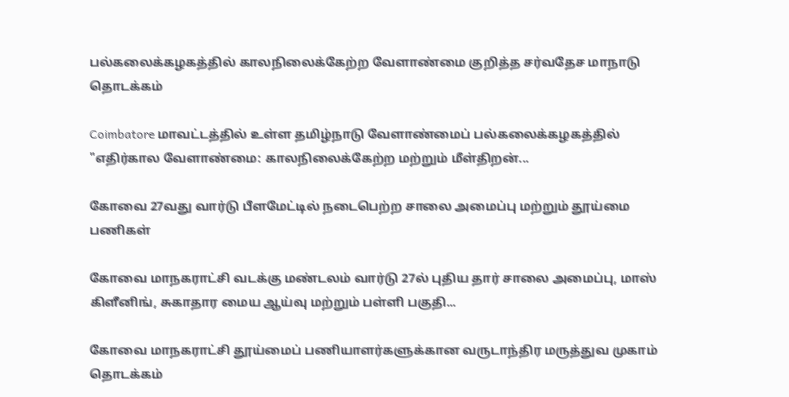பல்கலைக்கழகத்தில் காலநிலைக்கேற்ற வேளாண்மை குறித்த சர்வதேச மாநாடு தொடக்கம்

Coimbatore மாவட்டத்தில் உள்ள தமிழ்நாடு வேளாண்மைப் பல்கலைக்கழகத்தில் "எதிர்கால வேளாண்மை: காலநிலைக்கேற்ற மற்றும் மீள்திறன்...

கோவை 27வது வார்டு பீளமேட்டில் நடைபெற்ற சாலை அமைப்பு மற்றும் தூய்மை பணிகள்

கோவை மாநகராட்சி வடக்கு மண்டலம் வார்டு 27ல் புதிய தார் சாலை அமைப்பு, மாஸ் கிளீனிங், சுகாதார மைய ஆய்வு மற்றும் பள்ளி பகுதி...

கோவை மாநகராட்சி தூய்மைப் பணியாளர்களுக்கான வருடாந்திர மருத்துவ முகாம் தொடக்கம்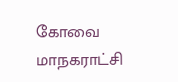கோவை மாநகராட்சி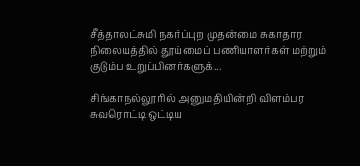சீத்தாலட்சுமி நகர்ப்புற முதன்மை சுகாதார நிலையத்தில் தூய்மைப் பணியாளர்கள் மற்றும் குடும்ப உறுப்பினர்களுக்...

சிங்காநல்லூரில் அனுமதியின்றி விளம்பர சுவரொட்டி ஒட்டிய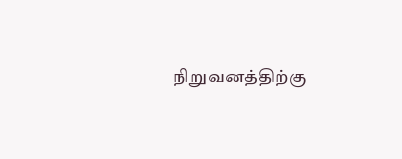நிறுவனத்திற்கு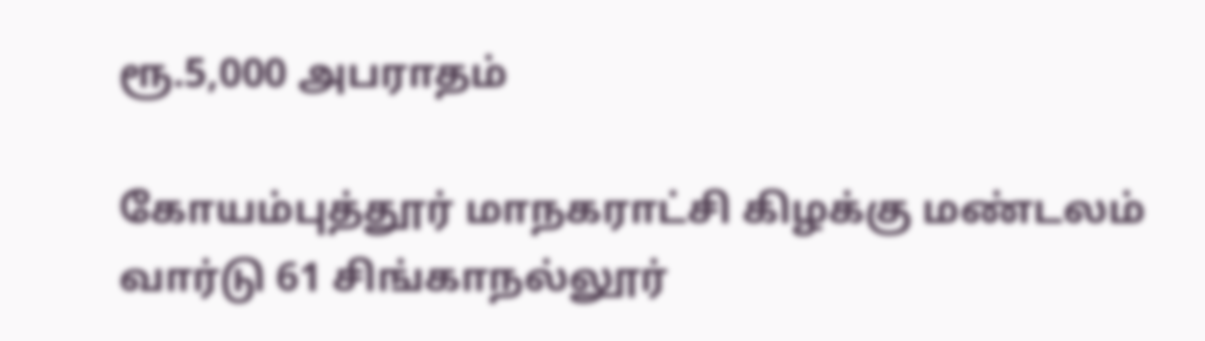ரூ.5,000 அபராதம்

கோயம்புத்தூர் மாநகராட்சி கிழக்கு மண்டலம் வார்டு 61 சிங்காநல்லூர்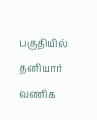பகுதியில் தனியார் வணிக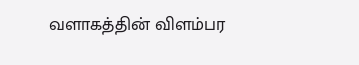வளாகத்தின் விளம்பர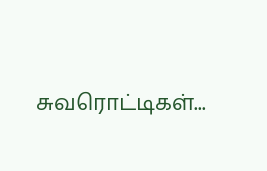சுவரொட்டிகள்...